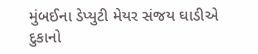મુંબઈના ડેપ્યુટી મેયર સંજય ઘાડીએ દુકાનો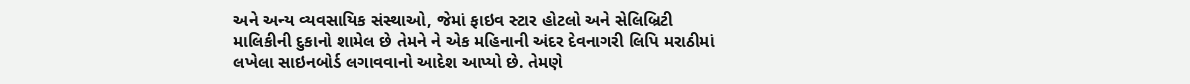અને અન્ય વ્યવસાયિક સંસ્થાઓ, જેમાં ફાઇવ સ્ટાર હોટલો અને સેલિબ્રિટી માલિકીની દુકાનો શામેલ છે તેમને ને એક મહિનાની અંદર દેવનાગરી લિપિ મરાઠીમાં લખેલા સાઇનબોર્ડ લગાવવાનો આદેશ આપ્યો છે. તેમણે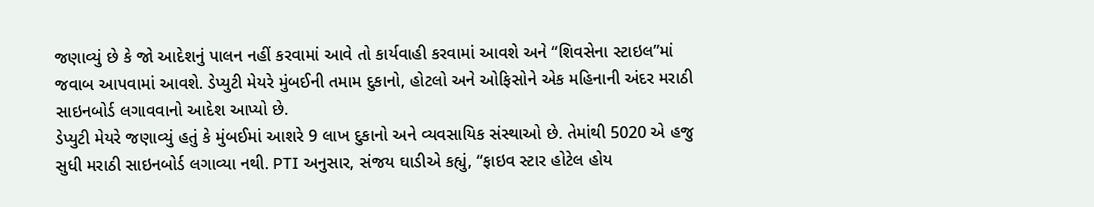જણાવ્યું છે કે જો આદેશનું પાલન નહીં કરવામાં આવે તો કાર્યવાહી કરવામાં આવશે અને “શિવસેના સ્ટાઇલ”માં જવાબ આપવામાં આવશે. ડેપ્યુટી મેયરે મુંબઈની તમામ દુકાનો, હોટલો અને ઓફિસોને એક મહિનાની અંદર મરાઠી સાઇનબોર્ડ લગાવવાનો આદેશ આપ્યો છે.
ડેપ્યુટી મેયરે જણાવ્યું હતું કે મુંબઈમાં આશરે 9 લાખ દુકાનો અને વ્યવસાયિક સંસ્થાઓ છે. તેમાંથી 5020 એ હજુ સુધી મરાઠી સાઇનબોર્ડ લગાવ્યા નથી. PTI અનુસાર, સંજય ઘાડીએ કહ્યું, “ફાઇવ સ્ટાર હોટેલ હોય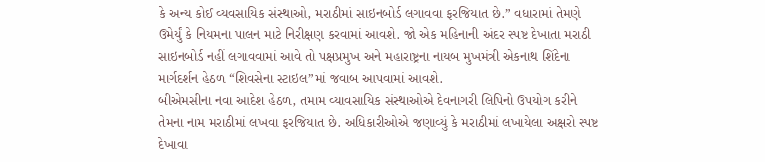કે અન્ય કોઈ વ્યવસાયિક સંસ્થાઓ, મરાઠીમાં સાઇનબોર્ડ લગાવવા ફરજિયાત છે.” વધારામાં તેમણે ઉમેર્યું કે નિયમના પાલન માટે નિરીક્ષણ કરવામાં આવશે. જો એક મહિનાની અંદર સ્પષ્ટ દેખાતા મરાઠી સાઇનબોર્ડ નહીં લગાવવામાં આવે તો પક્ષપ્રમુખ અને મહારાષ્ટ્રના નાયબ મુખમંત્રી એકનાથ શિંદેના માર્ગદર્શન હેઠળ “શિવસેના સ્ટાઇલ”માં જવાબ આપવામાં આવશે.
બીએમસીના નવા આદેશ હેઠળ, તમામ વ્યાવસાયિક સંસ્થાઓએ દેવનાગરી લિપિનો ઉપયોગ કરીને તેમના નામ મરાઠીમાં લખવા ફરજિયાત છે. અધિકારીઓએ જણાવ્યું કે મરાઠીમાં લખાયેલા અક્ષરો સ્પષ્ટ દેખાવા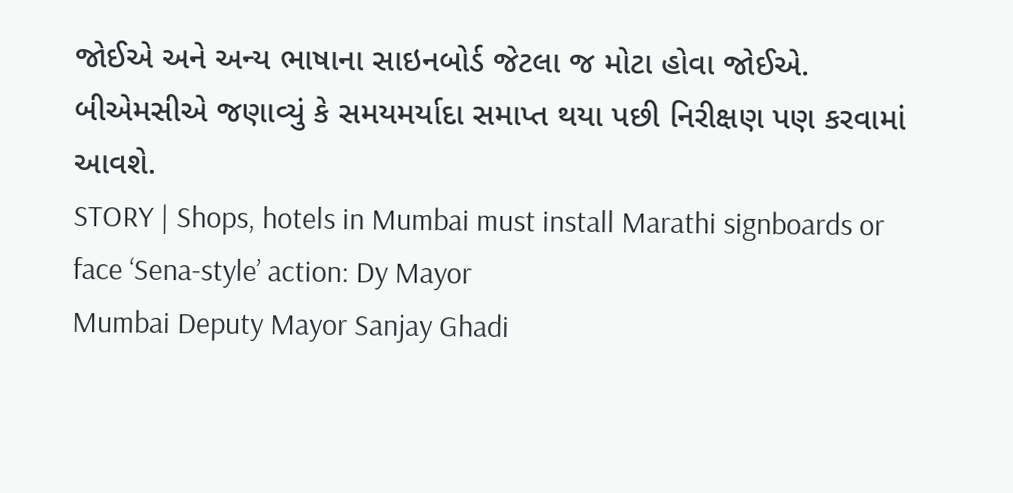જોઈએ અને અન્ય ભાષાના સાઇનબોર્ડ જેટલા જ મોટા હોવા જોઈએ. બીએમસીએ જણાવ્યું કે સમયમર્યાદા સમાપ્ત થયા પછી નિરીક્ષણ પણ કરવામાં આવશે.
STORY | Shops, hotels in Mumbai must install Marathi signboards or face ‘Sena-style’ action: Dy Mayor
Mumbai Deputy Mayor Sanjay Ghadi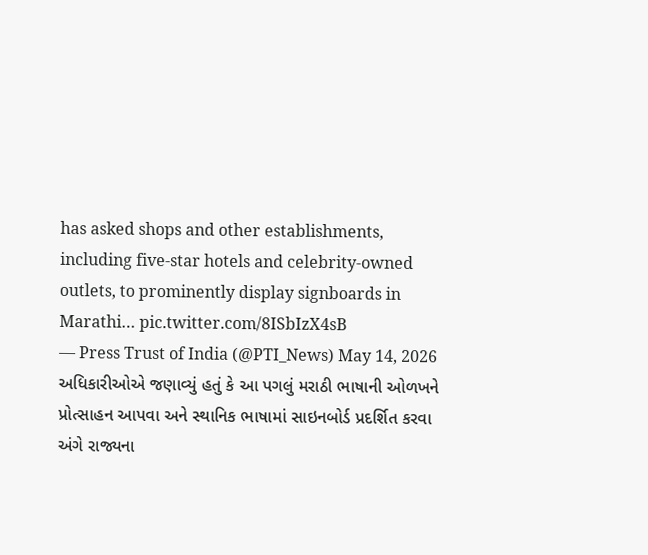has asked shops and other establishments, including five-star hotels and celebrity-owned outlets, to prominently display signboards in Marathi… pic.twitter.com/8ISbIzX4sB
— Press Trust of India (@PTI_News) May 14, 2026
અધિકારીઓએ જણાવ્યું હતું કે આ પગલું મરાઠી ભાષાની ઓળખને પ્રોત્સાહન આપવા અને સ્થાનિક ભાષામાં સાઇનબોર્ડ પ્રદર્શિત કરવા અંગે રાજ્યના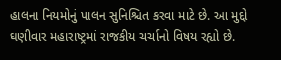હાલના નિયમોનું પાલન સુનિશ્ચિત કરવા માટે છે. આ મુદ્દો ઘણીવાર મહારાષ્ટ્રમાં રાજકીય ચર્ચાનો વિષય રહ્યો છે.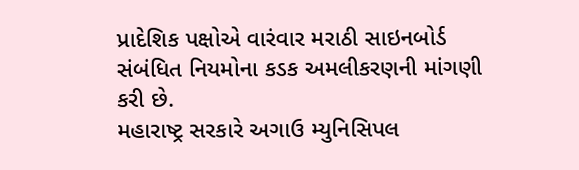પ્રાદેશિક પક્ષોએ વારંવાર મરાઠી સાઇનબોર્ડ સંબંધિત નિયમોના કડક અમલીકરણની માંગણી કરી છે.
મહારાષ્ટ્ર સરકારે અગાઉ મ્યુનિસિપલ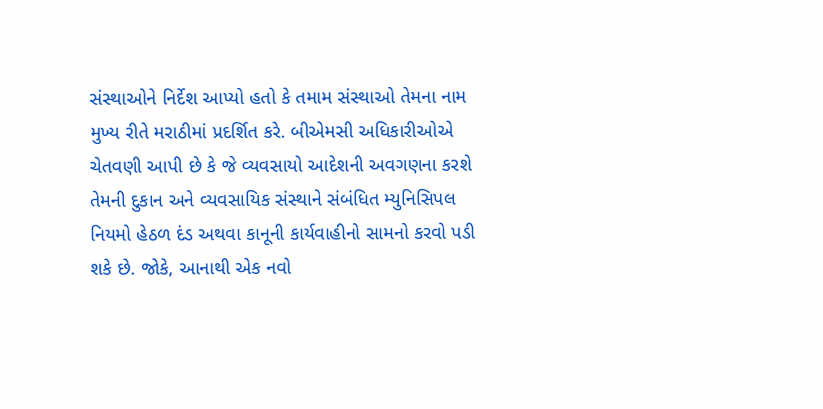સંસ્થાઓને નિર્દેશ આપ્યો હતો કે તમામ સંસ્થાઓ તેમના નામ મુખ્ય રીતે મરાઠીમાં પ્રદર્શિત કરે. બીએમસી અધિકારીઓએ ચેતવણી આપી છે કે જે વ્યવસાયો આદેશની અવગણના કરશે તેમની દુકાન અને વ્યવસાયિક સંસ્થાને સંબંધિત મ્યુનિસિપલ નિયમો હેઠળ દંડ અથવા કાનૂની કાર્યવાહીનો સામનો કરવો પડી શકે છે. જોકે, આનાથી એક નવો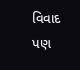વિવાદ પણ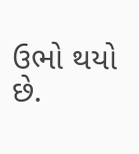ઉભો થયો છે.